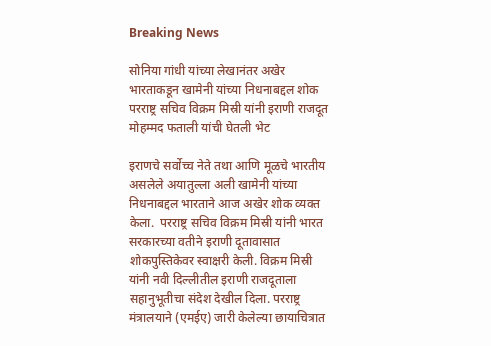Breaking News

सोनिया गांधी यांच्या लेखानंतर अखेर भारताकडून खामेनी यांच्या निधनाबद्दल शोक परराष्ट्र सचिव विक्रम मिस्री यांनी इराणी राजदूत मोहम्मद फताली यांची घेतली भेट

इराणचे सर्वोच्च नेते तथा आणि मूळचे भारतीय असलेले अयातुल्ला अली खामेनी यांच्या निधनाबद्दल भारताने आज अखेर शोक व्यक्त केला.  परराष्ट्र सचिव विक्रम मिस्री यांनी भारत सरकारच्या वतीने इराणी दूतावासात शोकपुस्तिकेवर स्वाक्षरी केली. विक्रम मिस्री यांनी नवी दिल्लीतील इराणी राजदूताला सहानुभूतीचा संदेश देखील दिला. परराष्ट्र मंत्रालयाने (एमईए) जारी केलेल्या छायाचित्रात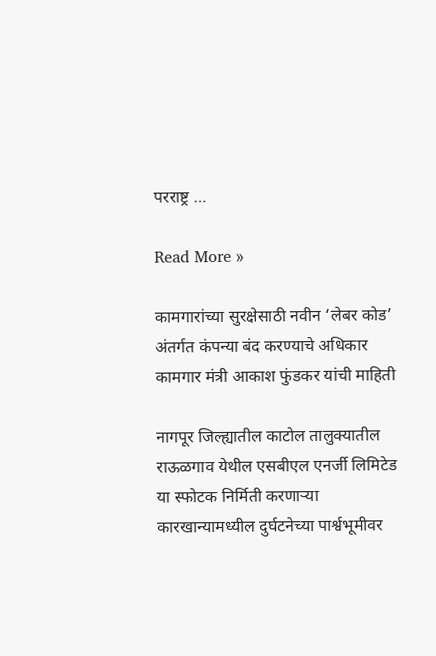परराष्ट्र …

Read More »

कामगारांच्या सुरक्षेसाठी नवीन ‘लेबर कोड’ अंतर्गत कंपन्या बंद करण्याचे अधिकार कामगार मंत्री आकाश फुंडकर यांची माहिती

नागपूर जिल्ह्यातील काटोल तालुक्यातील राऊळगाव येथील एसबीएल एनर्जी लिमिटेड या स्फोटक निर्मिती करणाऱ्या कारखान्यामध्यील दुर्घटनेच्या पार्श्वभूमीवर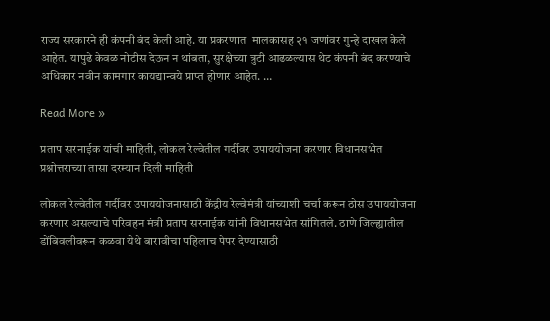राज्य सरकारने ही कंपनी बंद केली आहे. या प्रकरणात  मालकासह २१ जणांवर गुन्हे दाखल केले आहेत. यापुढे केवळ नोटीस देऊन न थांबता, सुरक्षेच्या त्रुटी आढळल्यास थेट कंपनी बंद करण्याचे अधिकार नवीन कामगार कायद्यान्वये प्राप्त होणार आहेत. …

Read More »

प्रताप सरनाईक यांची माहिती, लोकल रेल्वेतील गर्दीवर उपाययोजना करणार विधानसभेत प्रश्नोत्तराच्या तासा दरम्यान दिली माहिती

लोकल रेल्वेतील गर्दीवर उपाययोजनासाठी केंद्रीय रेल्वेमंत्री यांच्याशी चर्चा करून ठोस उपाययोजना करणार असल्याचे परिवहन मंत्री प्रताप सरनाईक यांनी विधानसभेत सांगितले. ठाणे जिल्ह्यातील  डोंबिवलीवरून कळवा येथे बारावीचा पहिलाच पेपर देण्यासाठी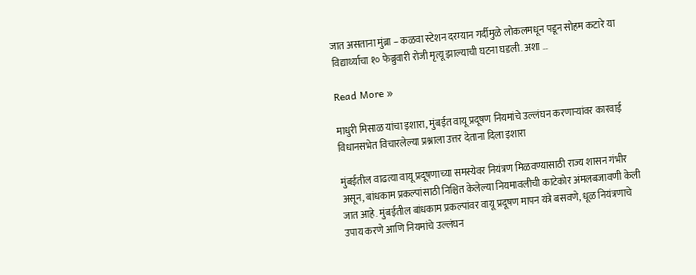जात असताना मुंब्रा – कळवा स्टेशन दरम्यान गर्दीमुळे लोकलमधून पडून सोहम कटारे या विद्यार्थ्याचा १० फेब्रुवारी रोजी मृत्यू झाल्याची घटना घडली. अशा …

Read More »

माधुरी मिसाळ यांचा इशारा, मुंबईत वायू प्रदूषण नियमांचे उल्लंघन करणाऱ्यांवर कारवाई विधानसभेत विचारलेल्या प्रश्नाला उत्तर देताना दिला इशारा

मुंबईतील वाढत्या वायू प्रदूषणाच्या समस्येवर नियंत्रण मिळवण्यासाठी राज्य शासन गंभीर असून, बांधकाम प्रकल्पांसाठी निश्चित केलेल्या नियमावलीची काटेकोर अंमलबजावणी केली जात आहे. मुंबईतील बांधकाम प्रकल्पांवर वायू प्रदूषण मापन यंत्रे बसवणे, धूळ नियंत्रणाचे उपाय करणे आणि नियमांचे उल्लंघन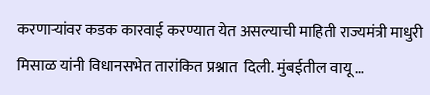करणाऱ्यांवर कडक कारवाई करण्यात येत असल्याची माहिती राज्यमंत्री माधुरी मिसाळ यांनी विधानसभेत तारांकित प्रश्नात  दिली. मुंबईतील वायू …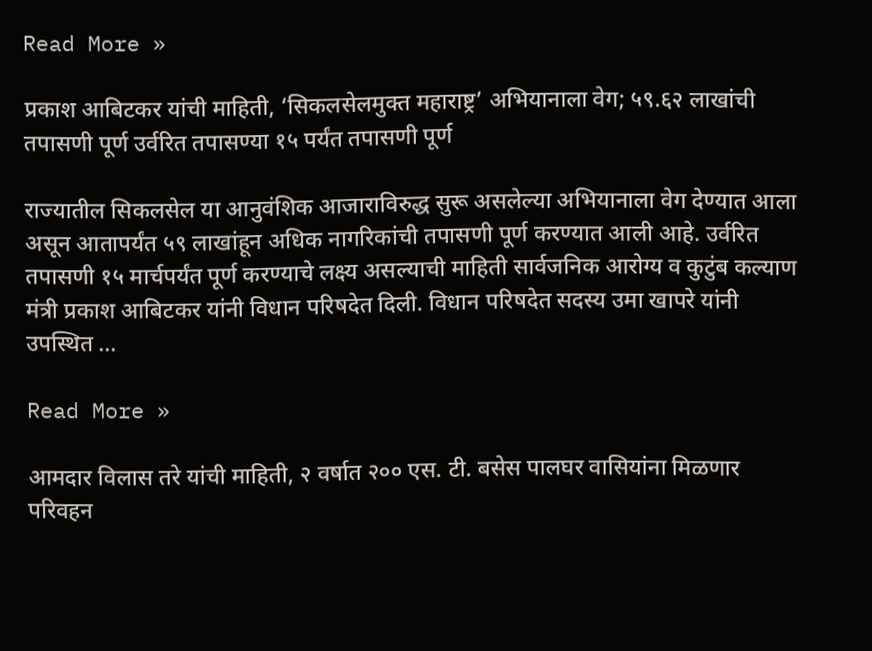Read More »

प्रकाश आबिटकर यांची माहिती, ‘सिकलसेलमुक्त महाराष्ट्र’ अभियानाला वेग; ५९.६२ लाखांची तपासणी पूर्ण उर्वरित तपासण्या १५ पर्यंत तपासणी पूर्ण

राज्यातील सिकलसेल या आनुवंशिक आजाराविरुद्ध सुरू असलेल्या अभियानाला वेग देण्यात आला असून आतापर्यंत ५९ लाखांहून अधिक नागरिकांची तपासणी पूर्ण करण्यात आली आहे. उर्वरित तपासणी १५ मार्चपर्यंत पूर्ण करण्याचे लक्ष्य असल्याची माहिती सार्वजनिक आरोग्य व कुटुंब कल्याण मंत्री प्रकाश आबिटकर यांनी विधान परिषदेत दिली. विधान परिषदेत सदस्य उमा खापरे यांनी उपस्थित …

Read More »

आमदार विलास तरे यांची माहिती, २ वर्षात २०० एस. टी. बसेस पालघर वासियांना मिळणार परिवहन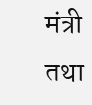मंत्री तथा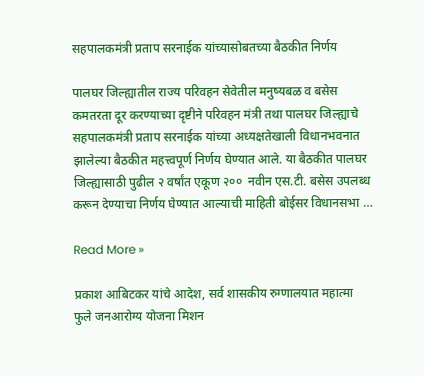सहपालकमंत्री प्रताप सरनाईक यांच्यासोबतच्या बैठकीत निर्णय

पालघर जिल्ह्यातील राज्य परिवहन सेवेतील मनुष्यबळ व बसेस कमतरता दूर करण्याच्या दृष्टीने परिवहन मंत्री तथा पालघर जिल्ह्याचे सहपालकमंत्री प्रताप सरनाईक यांच्या अध्यक्षतेखाली विधानभवनात झालेल्या बैठकीत महत्त्वपूर्ण निर्णय घेण्यात आले. या बैठकीत पालघर जिल्ह्यासाठी पुढील २ वर्षांत एकूण २००  नवीन एस.टी. बसेस उपलब्ध करून देण्याचा निर्णय घेण्यात आल्याची माहिती बोईसर विधानसभा …

Read More »

प्रकाश आबिटकर यांचे आदेश, सर्व शासकीय रुग्णालयात महात्मा फुले जनआरोग्य योजना मिशन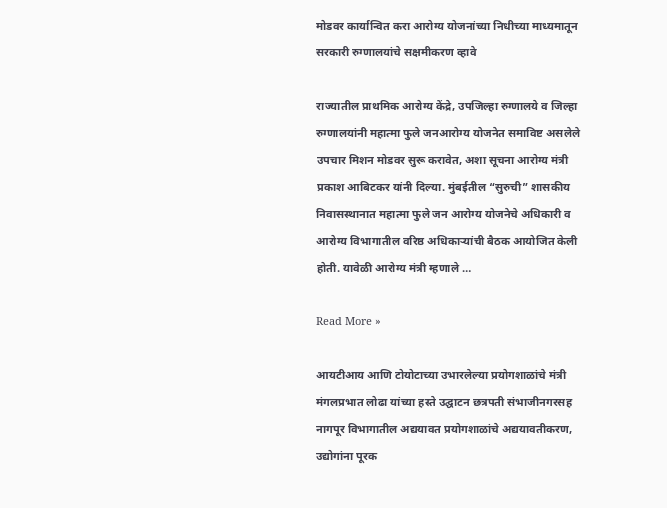मोडवर कार्यान्वित करा आरोग्य योजनांच्या निधीच्या माध्यमातून सरकारी रुग्णालयांचे सक्षमीकरण व्हावे

राज्यातील प्राथमिक आरोग्य केंद्रे, उपजिल्हा रुग्णालये व जिल्हा रुग्णालयांनी महात्मा फुले जनआरोग्य योजनेत समाविष्ट असलेले उपचार मिशन मोडवर सुरू करावेत, अशा सूचना आरोग्य मंत्री प्रकाश आबिटकर यांनी दिल्या. मुंबईतील “सुरुची” शासकीय निवासस्थानात महात्मा फुले जन आरोग्य योजनेचे अधिकारी व आरोग्य विभागातील वरिष्ठ अधिकाऱ्यांची बैठक आयोजित केली होती. यावेळी आरोग्य मंत्री म्हणाले …

Read More »

आयटीआय आणि टोयोटाच्या उभारलेल्या प्रयोगशाळांचे मंत्री मंगलप्रभात लोढा यांच्या हस्ते उद्घाटन छत्रपती संभाजीनगरसह नागपूर विभागातील अद्ययावत प्रयोगशाळांचे अद्ययावतीकरण, उद्योगांना पूरक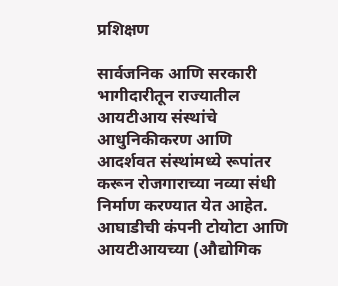प्रशिक्षण

सार्वजनिक आणि सरकारी भागीदारीतून राज्यातील आयटीआय संस्थांचे आधुनिकीकरण आणि आदर्शवत संस्थांमध्ये रूपांतर करून रोजगाराच्या नव्या संधी निर्माण करण्यात येत आहेत. आघाडीची कंपनी टोयोटा आणि आयटीआयच्या (औद्योगिक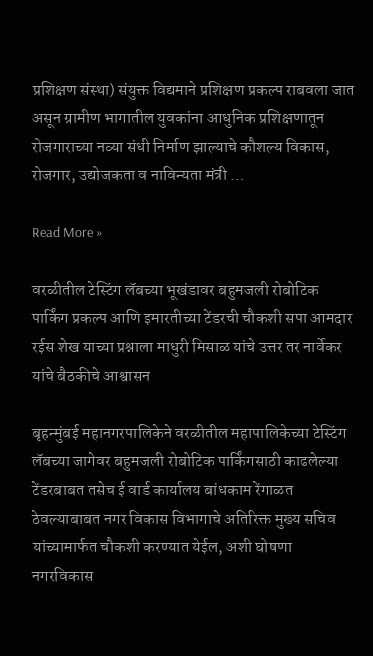प्रशिक्षण संस्था) संयुक्त विद्यमाने प्रशिक्षण प्रकल्प राबवला जात असून ग्रामीण भागातील युवकांना आधुनिक प्रशिक्षणातून रोजगाराच्या नव्या संधी निर्माण झाल्याचे कौशल्य विकास, रोजगार, उद्योजकता व नाविन्यता मंत्री …

Read More »

वरळीतील टेस्टिंग लॅबच्या भूखंडावर बहुमजली रोबोटिक पार्किंग प्रकल्प आणि इमारतीच्या टेंडरची चौकशी सपा आमदार रईस शेख याच्या प्रश्नाला माधुरी मिसाळ यांचे उत्तर तर नार्वेकर यांचे बैठकीचे आश्वासन

बृहन्मुंबई महानगरपालिकेने वरळीतील महापालिकेच्या टेस्टिंग लॅबच्या जागेवर बहुमजली रोबोटिक पार्किंगसाठी काढलेल्या टेंडरबाबत तसेच ई वार्ड कार्यालय बांधकाम रेंगाळत ठेवल्याबाबत नगर विकास विभागाचे अतिरिक्त मुख्य सचिव यांच्यामार्फत चौकशी करण्यात येईल, अशी घोषणा नगरविकास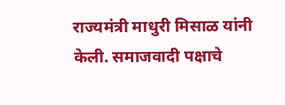राज्यमंत्री माधुरी मिसाळ यांनी केली. समाजवादी पक्षाचे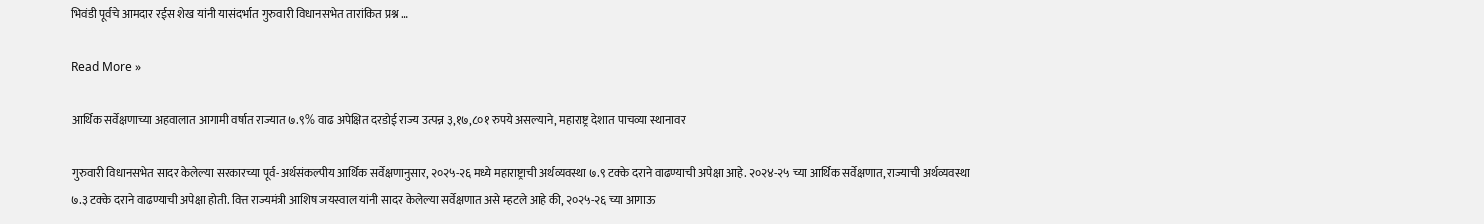भिवंडी पूर्वचे आमदार रईस शेख यांनी यासंदर्भात गुरुवारी विधानसभेत तारांकित प्रश्न …

Read More »

आर्थिक सर्वेक्षणाच्या अहवालात आगामी वर्षात राज्यात ७.९% वाढ अपेक्षित दरडोई राज्य उत्पन्न ३,१७,८०१ रुपये असल्याने, महाराष्ट्र देशात पाचव्या स्थानावर

गुरुवारी विधानसभेत सादर केलेल्या सरकारच्या पूर्व-अर्थसंकल्पीय आर्थिक सर्वेक्षणानुसार, २०२५-२६ मध्ये महाराष्ट्राची अर्थव्यवस्था ७.९ टक्के दराने वाढण्याची अपेक्षा आहे. २०२४-२५ च्या आर्थिक सर्वेक्षणात, राज्याची अर्थव्यवस्था ७.३ टक्के दराने वाढण्याची अपेक्षा होती. वित्त राज्यमंत्री आशिष जयस्वाल यांनी सादर केलेल्या सर्वेक्षणात असे म्हटले आहे की, २०२५-२६ च्या आगाऊ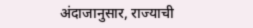अंदाजानुसार, राज्याची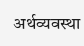अर्थव्यवस्था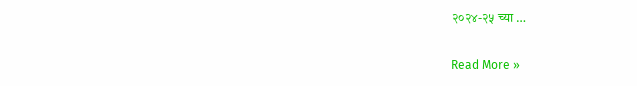२०२४-२५ च्या …

Read More »